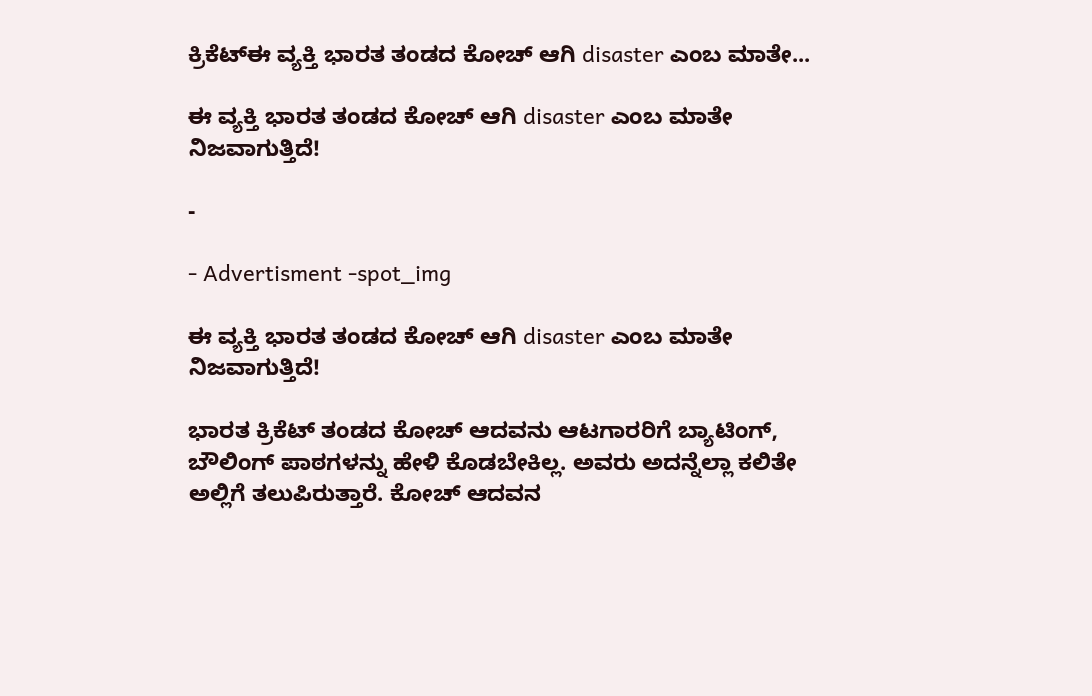ಕ್ರಿಕೆಟ್ಈ ವ್ಯಕ್ತಿ ಭಾರತ ತಂಡದ ಕೋಚ್ ಆಗಿ disaster ಎಂಬ ಮಾತೇ...

ಈ ವ್ಯಕ್ತಿ ಭಾರತ ತಂಡದ ಕೋಚ್ ಆಗಿ disaster ಎಂಬ ಮಾತೇ ನಿಜವಾಗುತ್ತಿದೆ!

-

- Advertisment -spot_img

ಈ ವ್ಯಕ್ತಿ ಭಾರತ ತಂಡದ ಕೋಚ್ ಆಗಿ disaster ಎಂಬ ಮಾತೇ ನಿಜವಾಗುತ್ತಿದೆ!

ಭಾರತ ಕ್ರಿಕೆಟ್ ತಂಡದ ಕೋಚ್ ಆದವನು ಆಟಗಾರರಿಗೆ ಬ್ಯಾಟಿಂಗ್, ಬೌಲಿಂಗ್ ಪಾಠಗಳನ್ನು ಹೇಳಿ ಕೊಡಬೇಕಿಲ್ಲ. ಅವರು ಅದನ್ನೆಲ್ಲಾ ಕಲಿತೇ ಅಲ್ಲಿಗೆ ತಲುಪಿರುತ್ತಾರೆ. ಕೋಚ್ ಆದವನ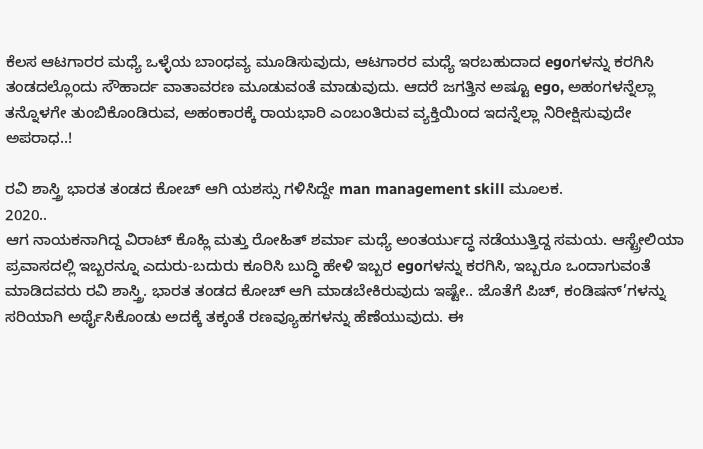ಕೆಲಸ ಆಟಗಾರರ ಮಧ್ಯೆ ಒಳ್ಳೆಯ ಬಾಂಧವ್ಯ ಮೂಡಿಸುವುದು, ಆಟಗಾರರ ಮಧ್ಯೆ ಇರಬಹುದಾದ egoಗಳನ್ನು ಕರಗಿಸಿ ತಂಡದಲ್ಲೊಂದು ಸೌಹಾರ್ದ ವಾತಾವರಣ ಮೂಡುವಂತೆ ಮಾಡುವುದು. ಆದರೆ ಜಗತ್ತಿನ ಅಷ್ಟೂ ego, ಅಹಂಗಳನ್ನೆಲ್ಲಾ ತನ್ನೊಳಗೇ ತುಂಬಿಕೊಂಡಿರುವ, ಅಹಂಕಾರಕ್ಕೆ ರಾಯಭಾರಿ ಎಂಬಂತಿರುವ ವ್ಯಕ್ತಿಯಿಂದ ಇದನ್ನೆಲ್ಲಾ ನಿರೀಕ್ಷಿಸುವುದೇ ಅಪರಾಧ..!

ರವಿ ಶಾಸ್ತ್ರಿ ಭಾರತ ತಂಡದ ಕೋಚ್ ಆಗಿ ಯಶಸ್ಸು ಗಳಿಸಿದ್ದೇ man management skill ಮೂಲಕ.
2020..
ಆಗ ನಾಯಕನಾಗಿದ್ದ ವಿರಾಟ್ ಕೊಹ್ಲಿ ಮತ್ತು ರೋಹಿತ್ ಶರ್ಮಾ ಮಧ್ಯೆ ಅಂತರ್ಯುದ್ಧ ನಡೆಯುತ್ತಿದ್ದ ಸಮಯ. ಆಸ್ಟ್ರೇಲಿಯಾ ಪ್ರವಾಸದಲ್ಲಿ ಇಬ್ಬರನ್ನೂ ಎದುರು-ಬದುರು ಕೂರಿಸಿ ಬುದ್ಧಿ ಹೇಳಿ ಇಬ್ಬರ egoಗಳನ್ನು ಕರಗಿಸಿ, ಇಬ್ಬರೂ ಒಂದಾಗುವಂತೆ ಮಾಡಿದವರು ರವಿ ಶಾಸ್ತ್ರಿ. ಭಾರತ ತಂಡದ ಕೋಚ್ ಆಗಿ ಮಾಡಬೇಕಿರುವುದು ಇಷ್ಟೇ.. ಜೊತೆಗೆ ಪಿಚ್, ಕಂಡಿಷನ್’ಗಳನ್ನು ಸರಿಯಾಗಿ ಅರ್ಥೈಸಿಕೊಂಡು ಅದಕ್ಕೆ ತಕ್ಕಂತೆ ರಣವ್ಯೂಹಗಳನ್ನು ಹೆಣೆಯುವುದು. ಈ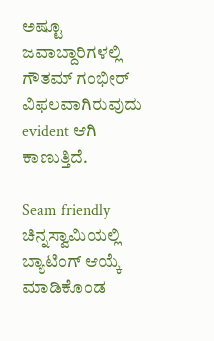ಅಷ್ಟೂ ಜವಾಬ್ದಾರಿಗಳಲ್ಲಿ ಗೌತಮ್ ಗಂಭೀರ್ ವಿಫಲವಾಗಿರುವುದು evident ಆಗಿ ಕಾಣುತ್ತಿದೆ.

Seam friendly ಚಿನ್ನಸ್ವಾಮಿಯಲ್ಲಿ ಬ್ಯಾಟಿಂಗ್ ಆಯ್ಕೆ ಮಾಡಿಕೊಂಡ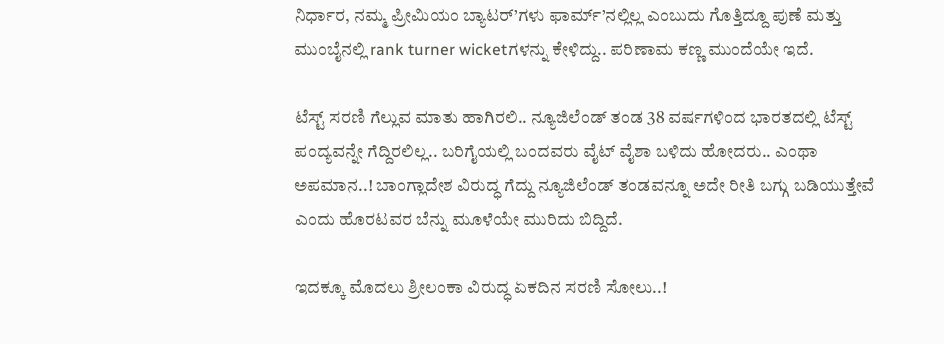ನಿರ್ಧಾರ, ನಮ್ಮ ಪ್ರೀಮಿಯಂ ಬ್ಯಾಟರ್’ಗಳು ಫಾರ್ಮ್’ನಲ್ಲಿಲ್ಲ ಎಂಬುದು ಗೊತ್ತಿದ್ದೂ ಪುಣೆ ಮತ್ತು ಮುಂಬೈನಲ್ಲಿ rank turner wicketಗಳನ್ನು ಕೇಳಿದ್ದು.. ಪರಿಣಾಮ ಕಣ್ಣ ಮುಂದೆಯೇ ಇದೆ.

ಟೆಸ್ಟ್ ಸರಣಿ ಗೆಲ್ಲುವ ಮಾತು ಹಾಗಿರಲಿ.. ನ್ಯೂಜಿಲೆಂಡ್ ತಂಡ 38 ವರ್ಷಗಳಿಂದ ಭಾರತದಲ್ಲಿ ಟೆಸ್ಟ್ ಪಂದ್ಯವನ್ನೇ ಗೆದ್ದಿರಲಿಲ್ಲ.. ಬರಿಗೈಯಲ್ಲಿ ಬಂದವರು ವೈಟ್ ವೈಶಾ ಬಳಿದು ಹೋದರು.. ಎಂಥಾ ಅಪಮಾನ..! ಬಾಂಗ್ಲಾದೇಶ ವಿರುದ್ಧ ಗೆದ್ದು ನ್ಯೂಜಿಲೆಂಡ್ ತಂಡವನ್ನೂ ಅದೇ ರೀತಿ ಬಗ್ಗು ಬಡಿಯುತ್ತೇವೆ ಎಂದು ಹೊರಟವರ ಬೆನ್ನು ಮೂಳೆಯೇ ಮುರಿದು ಬಿದ್ದಿದೆ.

ಇದಕ್ಕೂ ಮೊದಲು ಶ್ರೀಲಂಕಾ ವಿರುದ್ಧ ಏಕದಿನ ಸರಣಿ ಸೋಲು..!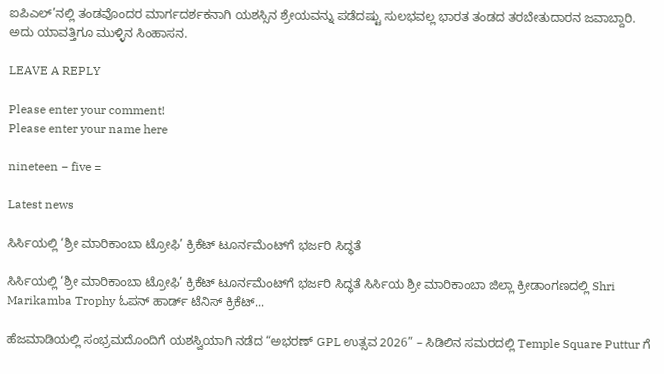ಐಪಿಎಲ್’ನಲ್ಲಿ ತಂಡವೊಂದರ ಮಾರ್ಗದರ್ಶಕನಾಗಿ ಯಶಸ್ಸಿನ ಶ್ರೇಯವನ್ನು ಪಡೆದಷ್ಟು ಸುಲಭವಲ್ಲ ಭಾರತ ತಂಡದ ತರಬೇತುದಾರನ ಜವಾಬ್ದಾರಿ. ಅದು ಯಾವತ್ತಿಗೂ ಮುಳ್ಳಿನ ಸಿಂಹಾಸನ.

LEAVE A REPLY

Please enter your comment!
Please enter your name here

nineteen − five =

Latest news

ಸಿರ್ಸಿಯಲ್ಲಿ ‘ಶ್ರೀ ಮಾರಿಕಾಂಬಾ ಟ್ರೋಫಿ’ ಕ್ರಿಕೆಟ್ ಟೂರ್ನಮೆಂಟ್‌ಗೆ ಭರ್ಜರಿ ಸಿದ್ಧತೆ

ಸಿರ್ಸಿಯಲ್ಲಿ ‘ಶ್ರೀ ಮಾರಿಕಾಂಬಾ ಟ್ರೋಫಿ’ ಕ್ರಿಕೆಟ್ ಟೂರ್ನಮೆಂಟ್‌ಗೆ ಭರ್ಜರಿ ಸಿದ್ಧತೆ ಸಿರ್ಸಿಯ ಶ್ರೀ ಮಾರಿಕಾಂಬಾ ಜಿಲ್ಲಾ ಕ್ರೀಡಾಂಗಣದಲ್ಲಿ Shri Marikamba Trophy ಓಪನ್ ಹಾರ್ಡ್ ಟೆನಿಸ್ ಕ್ರಿಕೆಟ್...

ಹೆಜಮಾಡಿಯಲ್ಲಿ ಸಂಭ್ರಮದೊಂದಿಗೆ ಯಶಸ್ವಿಯಾಗಿ ನಡೆದ “ಅಭರಣ್ GPL ಉತ್ಸವ 2026” – ಸಿಡಿಲಿನ ಸಮರದಲ್ಲಿ Temple Square Puttur ಗೆ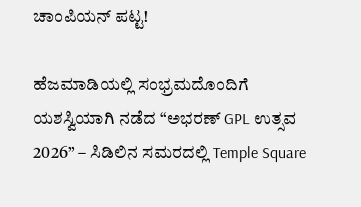ಚಾಂಪಿಯನ್ ಪಟ್ಟ!

ಹೆಜಮಾಡಿಯಲ್ಲಿ ಸಂಭ್ರಮದೊಂದಿಗೆ ಯಶಸ್ವಿಯಾಗಿ ನಡೆದ “ಅಭರಣ್ GPL ಉತ್ಸವ 2026” – ಸಿಡಿಲಿನ ಸಮರದಲ್ಲಿ Temple Square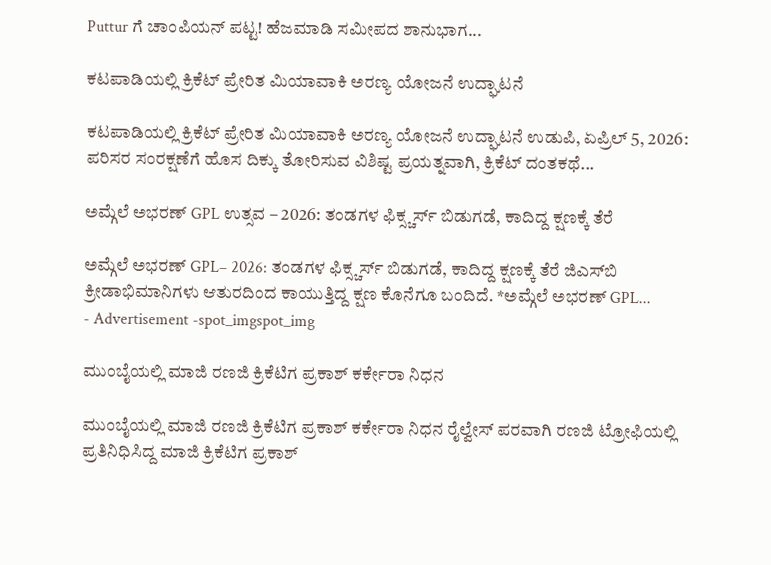Puttur ಗೆ ಚಾಂಪಿಯನ್ ಪಟ್ಟ! ಹೆಜಮಾಡಿ ಸಮೀಪದ ಶಾನುಭಾಗ...

ಕಟಪಾಡಿಯಲ್ಲಿ ಕ್ರಿಕೆಟ್ ಪ್ರೇರಿತ ಮಿಯಾವಾಕಿ ಅರಣ್ಯ ಯೋಜನೆ ಉದ್ಘಾಟನೆ

ಕಟಪಾಡಿಯಲ್ಲಿ ಕ್ರಿಕೆಟ್ ಪ್ರೇರಿತ ಮಿಯಾವಾಕಿ ಅರಣ್ಯ ಯೋಜನೆ ಉದ್ಘಾಟನೆ ಉಡುಪಿ, ಏಪ್ರಿಲ್ 5, 2026: ಪರಿಸರ ಸಂರಕ್ಷಣೆಗೆ ಹೊಸ ದಿಕ್ಕು ತೋರಿಸುವ ವಿಶಿಷ್ಟ ಪ್ರಯತ್ನವಾಗಿ, ಕ್ರಿಕೆಟ್ ದಂತಕಥೆ...

ಅಮ್ಗೆಲೆ ಅಭರಣ್ GPL ಉತ್ಸವ – 2026: ತಂಡಗಳ ಫಿಕ್ಸ್ಚರ್ಸ್ ಬಿಡುಗಡೆ, ಕಾದಿದ್ದ ಕ್ಷಣಕ್ಕೆ ತೆರೆ

ಅಮ್ಗೆಲೆ ಅಭರಣ್ GPL– 2026: ತಂಡಗಳ ಫಿಕ್ಸ್ಚರ್ಸ್ ಬಿಡುಗಡೆ, ಕಾದಿದ್ದ ಕ್ಷಣಕ್ಕೆ ತೆರೆ ಜಿಎಸ್‌ಬಿ ಕ್ರೀಡಾಭಿಮಾನಿಗಳು ಆತುರದಿಂದ ಕಾಯುತ್ತಿದ್ದ ಕ್ಷಣ ಕೊನೆಗೂ ಬಂದಿದೆ. *ಅಮ್ಗೆಲೆ ಅಭರಣ್ GPL...
- Advertisement -spot_imgspot_img

ಮುಂಬೈಯಲ್ಲಿ ಮಾಜಿ ರಣಜಿ ಕ್ರಿಕೆಟಿಗ ಪ್ರಕಾಶ್ ಕರ್ಕೇರಾ ನಿಧನ

ಮುಂಬೈಯಲ್ಲಿ ಮಾಜಿ ರಣಜಿ ಕ್ರಿಕೆಟಿಗ ಪ್ರಕಾಶ್ ಕರ್ಕೇರಾ ನಿಧನ ರೈಲ್ವೇಸ್ ಪರವಾಗಿ ರಣಜಿ ಟ್ರೋಫಿಯಲ್ಲಿ ಪ್ರತಿನಿಧಿಸಿದ್ದ ಮಾಜಿ ಕ್ರಿಕೆಟಿಗ ಪ್ರಕಾಶ್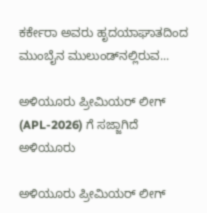ಕರ್ಕೇರಾ ಅವರು ಹೃದಯಾಘಾತದಿಂದ ಮುಂಬೈನ ಮುಲುಂಡ್‌ನಲ್ಲಿರುವ...

ಅಳಿಯೂರು ಪ್ರೀಮಿಯರ್ ಲೀಗ್ (APL-2026) ಗೆ ಸಜ್ಜಾಗಿದೆ ಅಳಿಯೂರು

ಅಳಿಯೂರು ಪ್ರೀಮಿಯರ್ ಲೀಗ್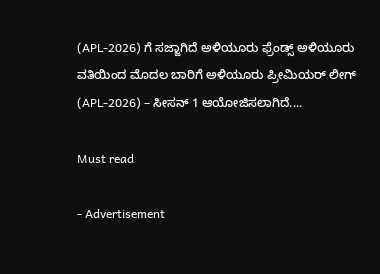(APL-2026) ಗೆ ಸಜ್ಜಾಗಿದೆ ಅಳಿಯೂರು ಫ್ರೆಂಡ್ಸ್ ಅಳಿಯೂರು ವತಿಯಿಂದ ಮೊದಲ ಬಾರಿಗೆ ಅಳಿಯೂರು ಪ್ರೀಮಿಯರ್ ಲೀಗ್ (APL-2026) – ಸೀಸನ್ 1 ಆಯೋಜಿಸಲಾಗಿದೆ....

Must read

- Advertisement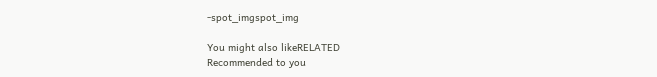-spot_imgspot_img

You might also likeRELATED
Recommended to you